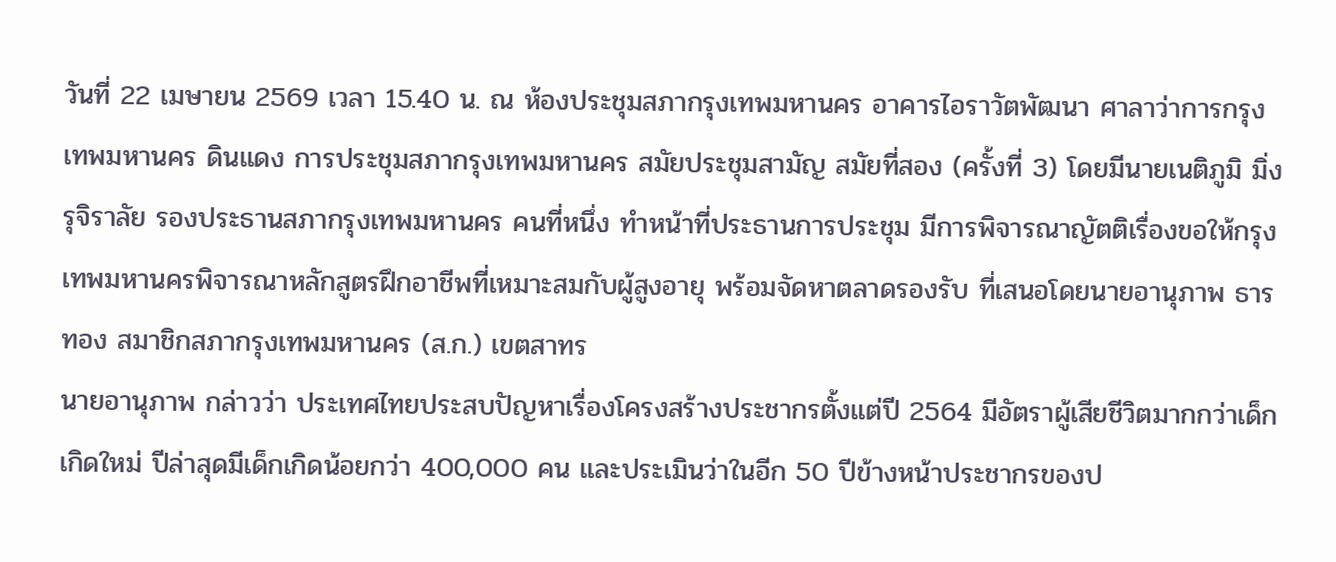วันที่ 22 เมษายน 2569 เวลา 15.40 น. ณ ห้องประชุมสภากรุงเทพมหานคร อาคารไอราวัตพัฒนา ศาลาว่าการกรุงเทพมหานคร ดินแดง การประชุมสภากรุงเทพมหานคร สมัยประชุมสามัญ สมัยที่สอง (ครั้งที่ 3) โดยมีนายเนติภูมิ มิ่งรุจิราลัย รองประธานสภากรุงเทพมหานคร คนที่หนึ่ง ทำหน้าที่ประธานการประชุม มีการพิจารณาญัตติเรื่องขอให้กรุงเทพมหานครพิจารณาหลักสูตรฝึกอาชีพที่เหมาะสมกับผู้สูงอายุ พร้อมจัดหาตลาดรองรับ ที่เสนอโดยนายอานุภาพ ธารทอง สมาชิกสภากรุงเทพมหานคร (ส.ก.) เขตสาทร
นายอานุภาพ กล่าวว่า ประเทศไทยประสบปัญหาเรื่องโครงสร้างประชากรตั้งแต่ปี 2564 มีอัตราผู้เสียชีวิตมากกว่าเด็กเกิดใหม่ ปีล่าสุดมีเด็กเกิดน้อยกว่า 400,000 คน และประเมินว่าในอีก 50 ปีข้างหน้าประชากรของป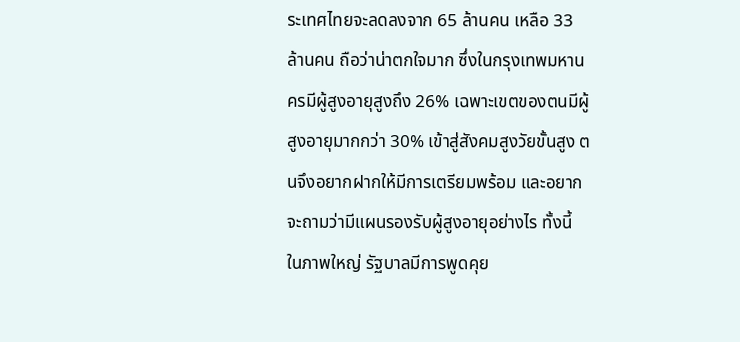ระเทศไทยจะลดลงจาก 65 ล้านคน เหลือ 33 ล้านคน ถือว่าน่าตกใจมาก ซึ่งในกรุงเทพมหานครมีผู้สูงอายุสูงถึง 26% เฉพาะเขตของตนมีผู้สูงอายุมากกว่า 30% เข้าสู่สังคมสูงวัยขั้นสูง ตนจึงอยากฝากให้มีการเตรียมพร้อม และอยากจะถามว่ามีแผนรองรับผู้สูงอายุอย่างไร ทั้งนี้ ในภาพใหญ่ รัฐบาลมีการพูดคุย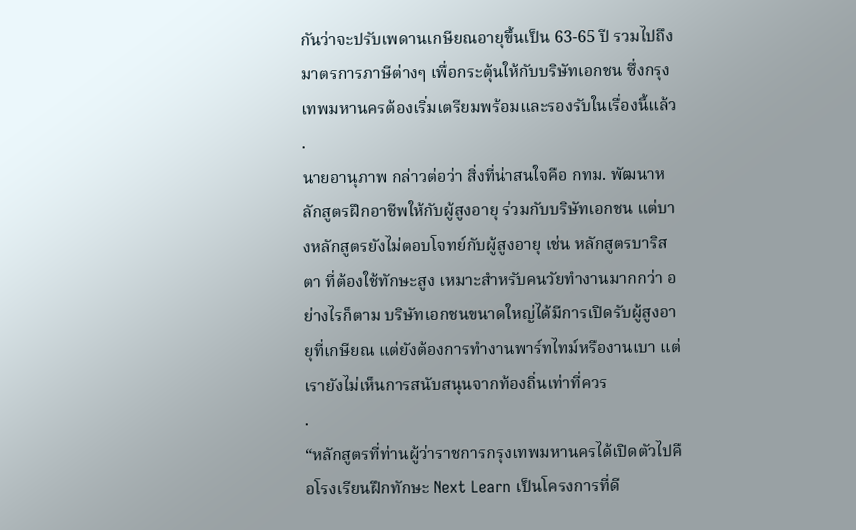กันว่าจะปรับเพดานเกษียณอายุขึ้นเป็น 63-65 ปี รวมไปถึงมาตรการภาษีต่างๆ เพื่อกระตุ้นให้กับบริษัทเอกชน ซึ่งกรุงเทพมหานครต้องเริ่มเตรียมพร้อมและรองรับในเรื่องนี้แล้ว
.
นายอานุภาพ กล่าวต่อว่า สิ่งที่น่าสนใจคือ กทม. พัฒนาหลักสูตรฝึกอาชีพให้กับผู้สูงอายุ ร่วมกับบริษัทเอกชน แต่บางหลักสูตรยังไม่ตอบโจทย์กับผู้สูงอายุ เช่น หลักสูตรบาริสตา ที่ต้องใช้ทักษะสูง เหมาะสำหรับคนวัยทำงานมากกว่า อย่างไรก็ตาม บริษัทเอกชนขนาดใหญ่ได้มีการเปิดรับผู้สูงอายุที่เกษียณ แต่ยังต้องการทำงานพาร์ทไทม์หรืองานเบา แต่เรายังไม่เห็นการสนับสนุนจากท้องถิ่นเท่าที่ควร
.
“หลักสูตรที่ท่านผู้ว่าราชการกรุงเทพมหานครได้เปิดตัวไปคือโรงเรียนฝึกทักษะ Next Learn เป็นโครงการที่ดี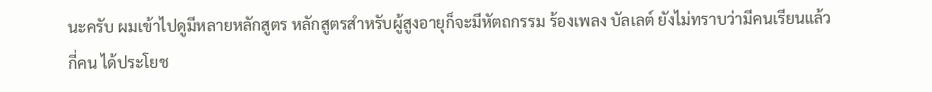นะครับ ผมเข้าไปดูมีหลายหลักสูตร หลักสูตรสำหรับผู้สูงอายุก็จะมีหัตถกรรม ร้องเพลง บัลเลต์ ยังไม่ทราบว่ามีคนเรียนแล้วกี่คน ได้ประโยช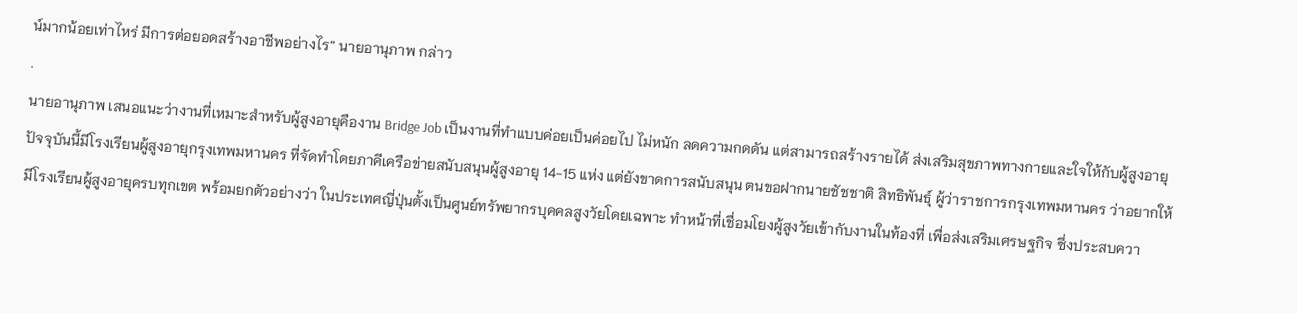น์มากน้อยเท่าไหร่ มีการต่อยอดสร้างอาชีพอย่างไร” นายอานุภาพ กล่าว
.
นายอานุภาพ เสนอแนะว่างานที่เหมาะสำหรับผู้สูงอายุคืองาน Bridge Job เป็นงานที่ทำแบบค่อยเป็นค่อยไป ไม่หนัก ลดความกดดัน แต่สามารถสร้างรายได้ ส่งเสริมสุขภาพทางกายและใจให้กับผู้สูงอายุ ปัจจุบันนี้มีโรงเรียนผู้สูงอายุกรุงเทพมหานคร ที่จัดทำโดยภาคีเครือข่ายสนับสนุนผู้สูงอายุ 14-15 แห่ง แต่ยังขาดการสนับสนุน ตนขอฝากนายชัชชาติ สิทธิพันธุ์ ผู้ว่าราชการกรุงเทพมหานคร ว่าอยากให้มีโรงเรียนผู้สูงอายุครบทุกเขต พร้อมยกตัวอย่างว่า ในประเทศญี่ปุ่นตั้งเป็นศูนย์ทรัพยากรบุคคลสูงวัยโดยเฉพาะ ทำหน้าที่เชื่อมโยงผู้สูงวัยเข้ากับงานในท้องที่ เพื่อส่งเสริมเศรษฐกิจ ซึ่งประสบควา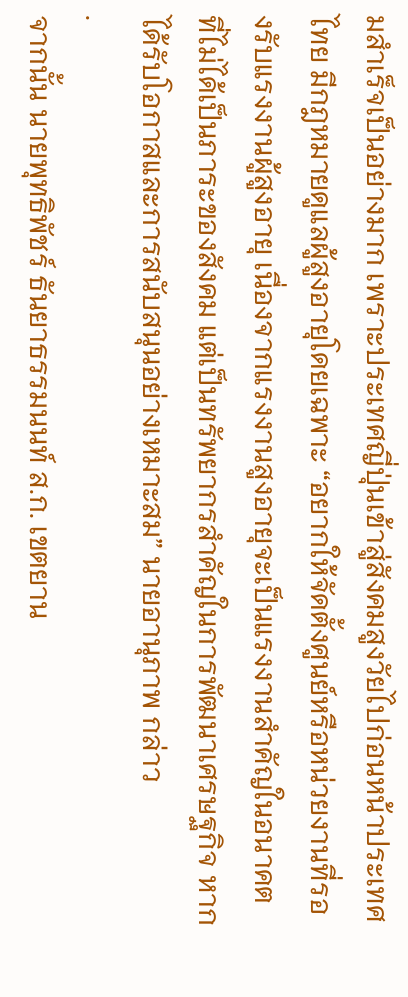มสำเร็จเป็นอย่างมาก เพราะประเทศญี่ปุ่นเข้าสู่สังคมสูงวัยไปก่อนหน้าประเทศไทย มีกฎหมายดูแลผู้สูงอายุโดยเฉพาะ “อยากให้จัดตั้งศูนย์หรือหน่วยงานที่รองรับแรงงานผู้สูงอายุ เนื่องจากแรงงานสูงอายุจะเป็นแรงงานสำคัญในอนาคต ที่ไม่ได้เป็นภาระของสังคม แต่เป็นทรัพยากรสำคัญในการพัฒนาเศรษฐกิจ หากได้รับโอกาสและการสนับสนุนอย่างเหมาะสม” นายอานุภาพ กล่าว
.
จากนั้น นายพุทธิพัชร์ ธันยาธรรมนนท์ ส.ก. เขตยาน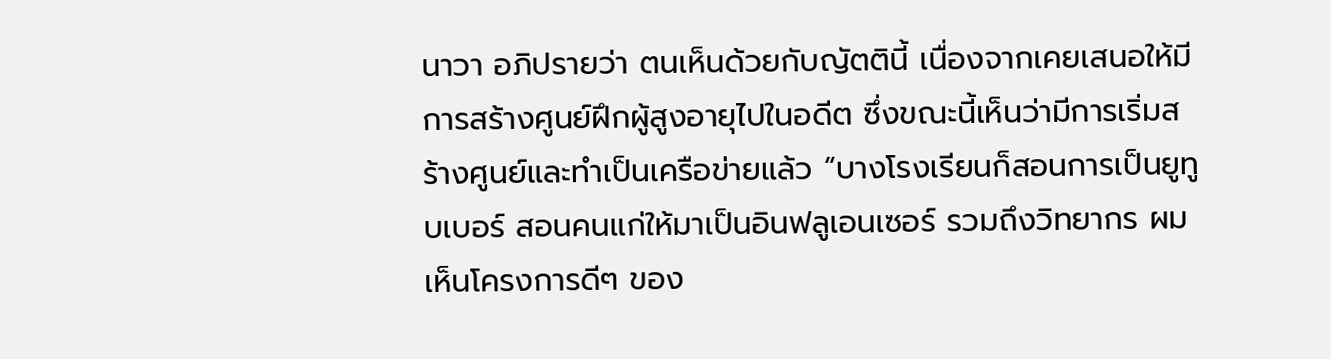นาวา อภิปรายว่า ตนเห็นด้วยกับญัตตินี้ เนื่องจากเคยเสนอให้มีการสร้างศูนย์ฝึกผู้สูงอายุไปในอดีต ซึ่งขณะนี้เห็นว่ามีการเริ่มสร้างศูนย์และทำเป็นเครือข่ายแล้ว “บางโรงเรียนก็สอนการเป็นยูทูบเบอร์ สอนคนแก่ให้มาเป็นอินฟลูเอนเซอร์ รวมถึงวิทยากร ผมเห็นโครงการดีๆ ของ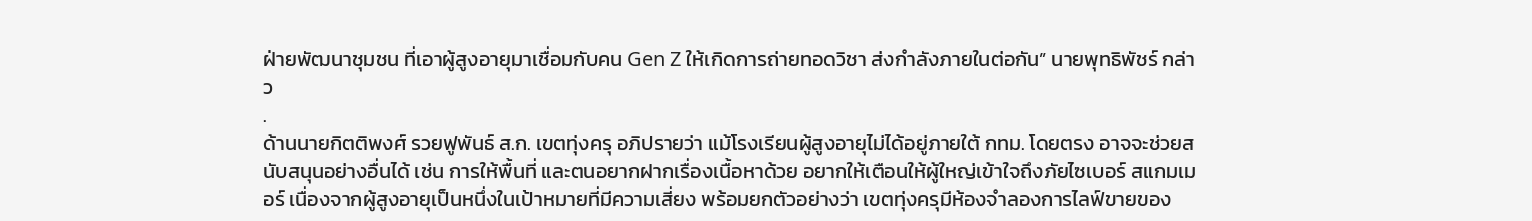ฝ่ายพัฒนาชุมชน ที่เอาผู้สูงอายุมาเชื่อมกับคน Gen Z ให้เกิดการถ่ายทอดวิชา ส่งกำลังภายในต่อกัน” นายพุทธิพัชร์ กล่าว
.
ด้านนายกิตติพงศ์ รวยฟูพันธ์ ส.ก. เขตทุ่งครุ อภิปรายว่า แม้โรงเรียนผู้สูงอายุไม่ได้อยู่ภายใต้ กทม. โดยตรง อาจจะช่วยสนับสนุนอย่างอื่นได้ เช่น การให้พื้นที่ และตนอยากฝากเรื่องเนื้อหาด้วย อยากให้เตือนให้ผู้ใหญ่เข้าใจถึงภัยไซเบอร์ สแกมเมอร์ เนื่องจากผู้สูงอายุเป็นหนึ่งในเป้าหมายที่มีความเสี่ยง พร้อมยกตัวอย่างว่า เขตทุ่งครุมีห้องจำลองการไลฟ์ขายของ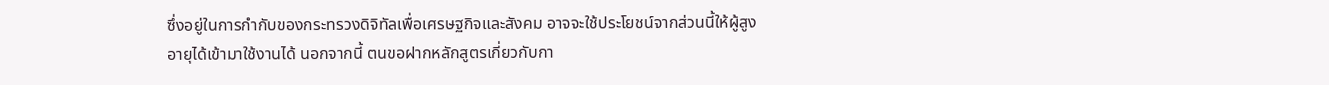ซึ่งอยู่ในการกำกับของกระทรวงดิจิทัลเพื่อเศรษฐกิจและสังคม อาจจะใช้ประโยชน์จากส่วนนี้ให้ผู้สูงอายุได้เข้ามาใช้งานได้ นอกจากนี้ ตนขอฝากหลักสูตรเกี่ยวกับกา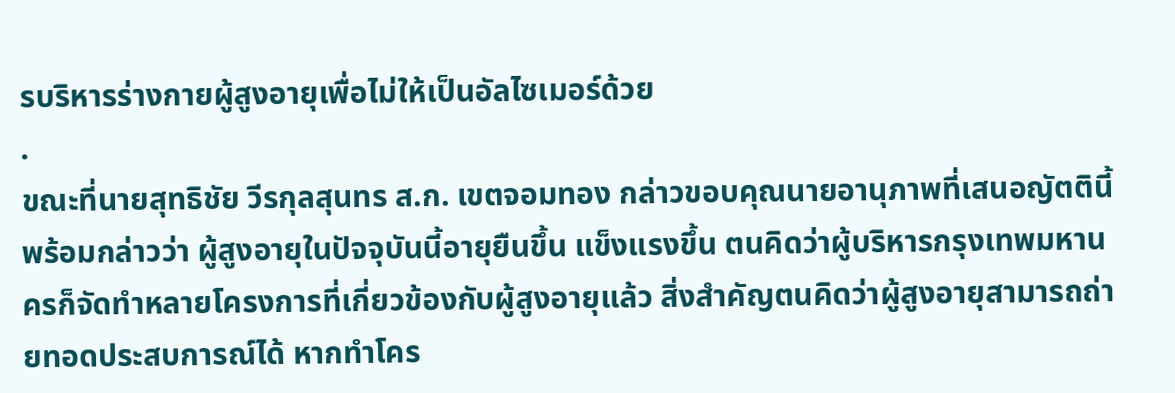รบริหารร่างกายผู้สูงอายุเพื่อไม่ให้เป็นอัลไซเมอร์ด้วย
.
ขณะที่นายสุทธิชัย วีรกุลสุนทร ส.ก. เขตจอมทอง กล่าวขอบคุณนายอานุภาพที่เสนอญัตตินี้ พร้อมกล่าวว่า ผู้สูงอายุในปัจจุบันนี้อายุยืนขึ้น แข็งแรงขึ้น ตนคิดว่าผู้บริหารกรุงเทพมหานครก็จัดทำหลายโครงการที่เกี่ยวข้องกับผู้สูงอายุแล้ว สิ่งสำคัญตนคิดว่าผู้สูงอายุสามารถถ่ายทอดประสบการณ์ได้ หากทำโคร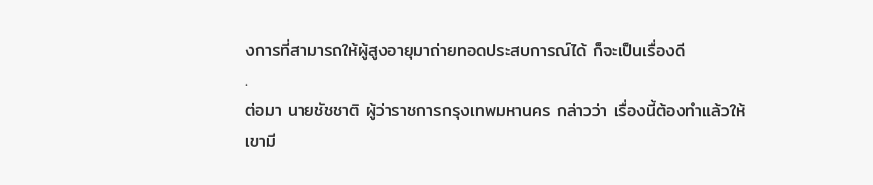งการที่สามารถให้ผู้สูงอายุมาถ่ายทอดประสบการณ์ได้ ก็จะเป็นเรื่องดี
.
ต่อมา นายชัชชาติ ผู้ว่าราชการกรุงเทพมหานคร กล่าวว่า เรื่องนี้ต้องทำแล้วให้เขามี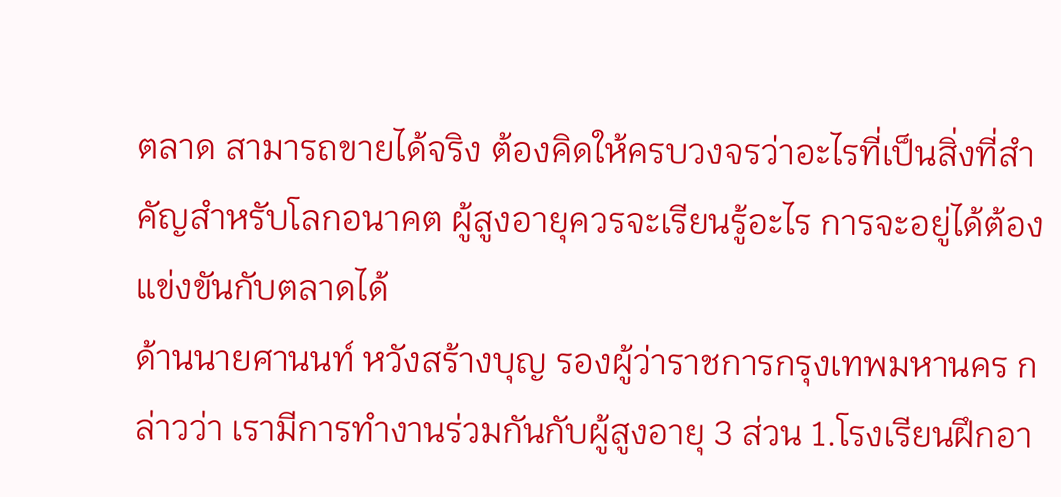ตลาด สามารถขายได้จริง ต้องคิดให้ครบวงจรว่าอะไรที่เป็นสิ่งที่สำคัญสำหรับโลกอนาคต ผู้สูงอายุควรจะเรียนรู้อะไร การจะอยู่ได้ต้องแข่งขันกับตลาดได้
ด้านนายศานนท์ หวังสร้างบุญ รองผู้ว่าราชการกรุงเทพมหานคร กล่าวว่า เรามีการทำงานร่วมกันกับผู้สูงอายุ 3 ส่วน 1.โรงเรียนฝึกอา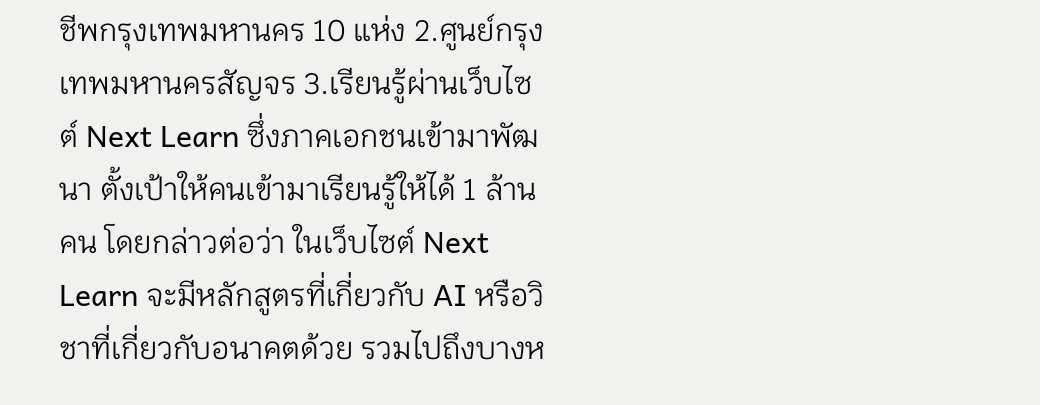ชีพกรุงเทพมหานคร 10 แห่ง 2.ศูนย์กรุงเทพมหานครสัญจร 3.เรียนรู้ผ่านเว็บไซต์ Next Learn ซึ่งภาคเอกชนเข้ามาพัฒนา ตั้งเป้าให้คนเข้ามาเรียนรู้ให้ได้ 1 ล้านคน โดยกล่าวต่อว่า ในเว็บไซต์ Next Learn จะมีหลักสูตรที่เกี่ยวกับ AI หรือวิชาที่เกี่ยวกับอนาคตด้วย รวมไปถึงบางห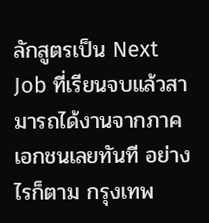ลักสูตรเป็น Next Job ที่เรียนจบแล้วสามารถได้งานจากภาคเอกชนเลยทันที อย่างไรก็ตาม กรุงเทพ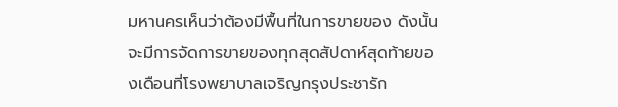มหานครเห็นว่าต้องมีพื้นที่ในการขายของ ดังนั้น จะมีการจัดการขายของทุกสุดสัปดาห์สุดท้ายของเดือนที่โรงพยาบาลเจริญกรุงประชารัก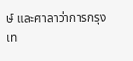ษ์ และศาลาว่าการกรุงเท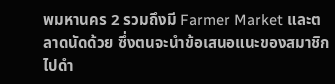พมหานคร 2 รวมถึงมี Farmer Market และตลาดนัดด้วย ซึ่งตนจะนำข้อเสนอแนะของสมาชิกไปดำ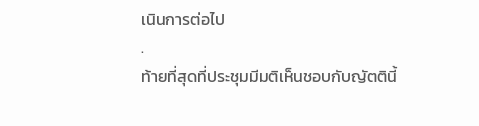เนินการต่อไป
.
ท้ายที่สุดที่ประชุมมีมติเห็นชอบกับญัตตินี้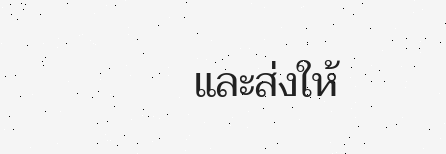และส่งให้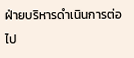ฝ่ายบริหารดำเนินการต่อไป